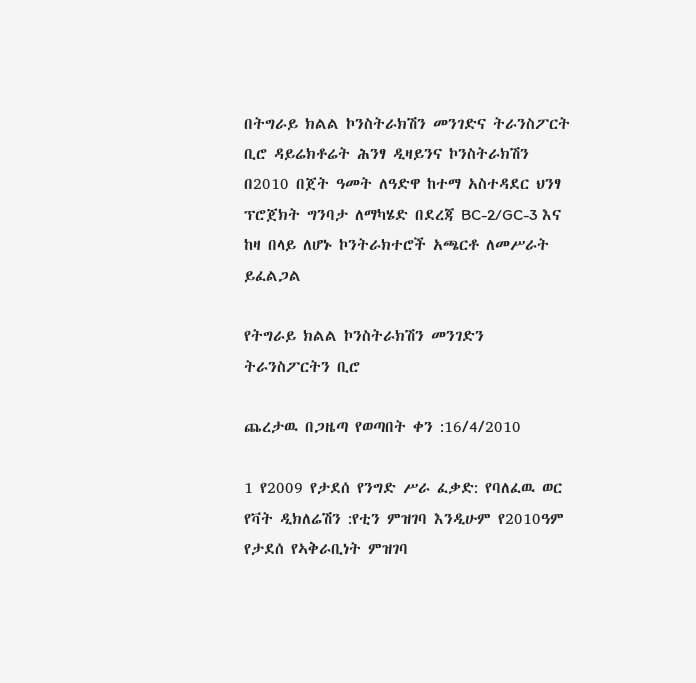በትግራይ ክልል ኮንስትራክሽን መንገድና ትራንስፖርት ቢሮ ዳይሬክቶሬት ሕንፃ ዲዛይንና ኮንስትራክሽን በ2010 በጀት ዓመት ለዓድዋ ከተማ አስተዳደር ህንፃ ፕሮጀክት ግንባታ ለማካሄድ በደረጃ BC-2/GC-3 እና ከዛ በላይ ለሆኑ ኮንትራክተሮች አጫርቶ ለመሥራት ይፈልጋል

የትግራይ ክልል ኮንስትራክሽን መንገድን ትራንስፖርትን ቢሮ

ጨረታዉ በጋዜጣ የወጣበት ቀን :16/4/2010

1 የ2009 የታደሰ የንግድ ሥራ ፈቃድ: የባለፈዉ ወር የቫት ዲክለሬሽን :የቲን ምዝገባ እንዲሁም የ2010ዓም የታደሰ የኣቅራቢነት ምዝገባ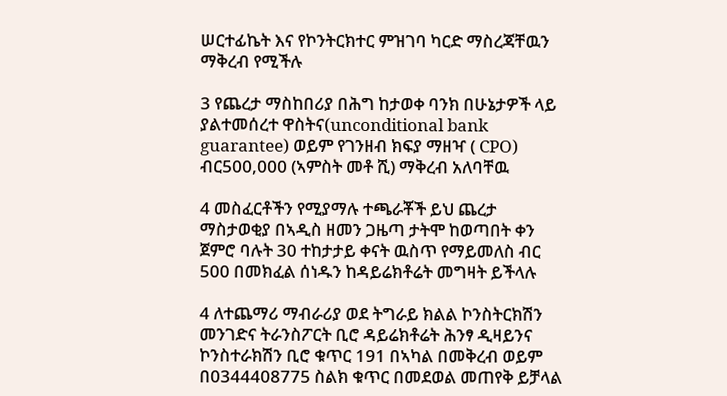ሠርተፊኬት እና የኮንትርክተር ምዝገባ ካርድ ማስረጃቸዉን ማቅረብ የሚችሉ

3 የጨረታ ማስከበሪያ በሕግ ከታወቀ ባንክ በሁኔታዎች ላይ ያልተመሰረተ ዋስትና(unconditional bank guarantee) ወይም የገንዘብ ክፍያ ማዘዣ ( CPO) ብር500,000 (ኣምስት መቶ ሺ) ማቅረብ አለባቸዉ

4 መስፈርቶችን የሚያማሉ ተጫራቾች ይህ ጨረታ ማስታወቂያ በኣዲስ ዘመን ጋዜጣ ታትሞ ከወጣበት ቀን ጀምሮ ባሉት 30 ተከታታይ ቀናት ዉስጥ የማይመለስ ብር 500 በመክፈል ሰነዱን ከዳይሬክቶሬት መግዛት ይችላሉ

4 ለተጨማሪ ማብራሪያ ወደ ትግራይ ክልል ኮንስትርክሽን መንገድና ትራንስፖርት ቢሮ ዳይሬክቶሬት ሕንፃ ዲዛይንና ኮንስተራክሽን ቢሮ ቁጥር 191 በኣካል በመቅረብ ወይም በ0344408775 ስልክ ቁጥር በመደወል መጠየቅ ይቻላል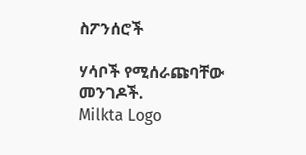ስፖንሰሮች

ሃሳቦች የሚሰራጩባቸው መንገዶች.
Milkta Logo